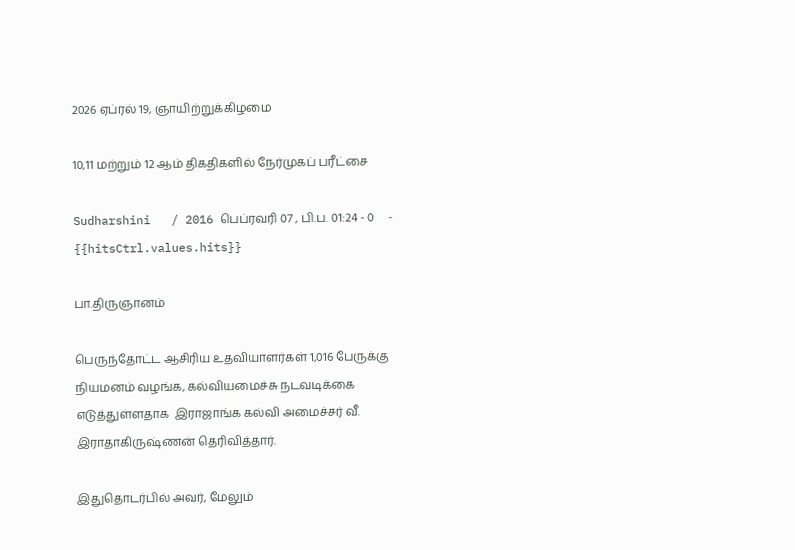2026 ஏப்ரல் 19, ஞாயிற்றுக்கிழமை

10,11 மற்றும் 12 ஆம் திகதிகளில் நேர்முகப் பரீட்சை

Sudharshini   / 2016 பெப்ரவரி 07 , பி.ப. 01:24 - 0     - {{hitsCtrl.values.hits}}

பா.திருஞானம்

பெருந்தோட்ட ஆசிரிய உதவியாளர்கள் 1,016 பேருக்கு நியமனம் வழங்க, கல்வியமைச்சு நடவடிக்கை எடுத்துள்ளதாக  இராஜாங்க கல்வி அமைச்சர் வீ. இராதாகிருஷ்ணன் தெரிவித்தார்.

இதுதொடர்பில் அவர், மேலும்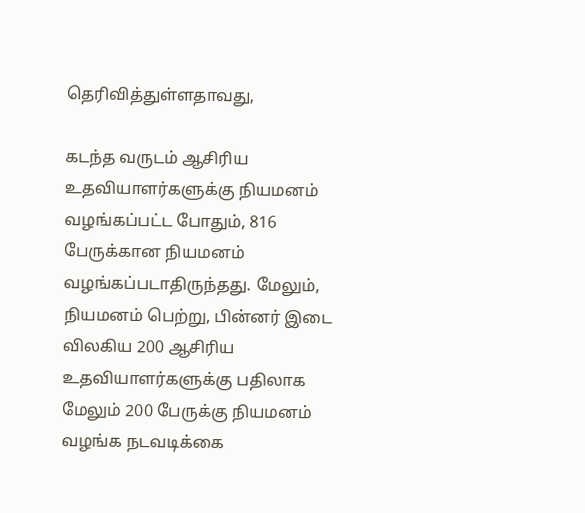தெரிவித்துள்ளதாவது,

கடந்த வருடம் ஆசிரிய உதவியாளர்களுக்கு நியமனம் வழங்கப்பட்ட போதும், 816 பேருக்கான நியமனம் வழங்கப்படாதிருந்தது. மேலும், நியமனம் பெற்று, பின்னர் இடை விலகிய 200 ஆசிரிய உதவியாளர்களுக்கு பதிலாக மேலும் 200 பேருக்கு நியமனம் வழங்க நடவடிக்கை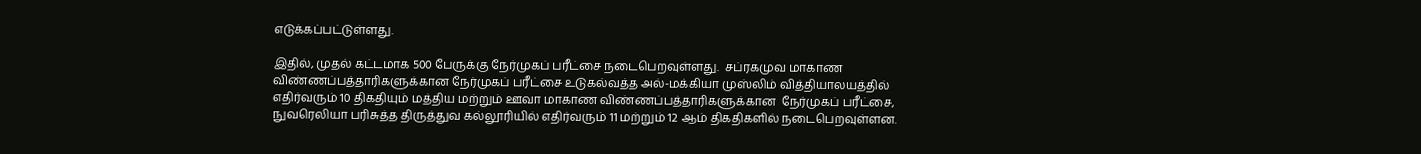எடுக்கப்பட்டுள்ளது.

இதில், முதல் கட்டமாக 500 பேருக்கு நேர்முகப் பரீட்சை நடைபெறவுள்ளது.  சப்ரகமுவ மாகாண  விண்ணப்பத்தாரிகளுக்கான நேர்முகப் பரீட்சை உடுகல்வத்த அல்-மக்கியா முஸ்லிம் வித்தியாலயத்தில் எதிர்வரும் 10 திகதியும் மத்திய மற்றும் ஊவா மாகாண விண்ணப்பத்தாரிகளுக்கான  நேர்முகப் பரீட்சை, நுவரெலியா பரிசுத்த திருத்துவ கல்லூரியில் எதிர்வரும் 11 மற்றும் 12 ஆம் திகதிகளில் நடைபெறவுள்ளன.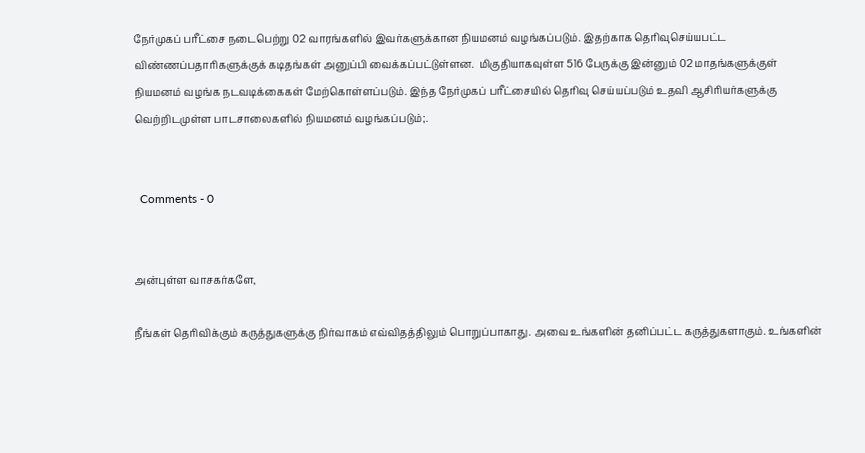நேர்முகப் பரீட்சை நடைபெற்று 02 வாரங்களில் இவர்களுக்கான நியமனம் வழங்கப்படும். இதற்காக தெரிவுசெய்யபட்ட விண்ணப்பதாரிகளுக்குக் கடிதங்கள் அனுப்பி வைக்கப்பட்டுள்ளன.  மிகுதியாகவுள்ள 516 பேருக்கு இன்னும் 02 மாதங்களுக்குள் நியமனம் வழங்க நடவடிக்கைகள் மேற்கொள்ளப்படும். இந்த நேர்முகப் பரீட்சையில் தெரிவு செய்யப்படும் உதவி ஆசிரியர்களுக்கு வெற்றிடமுள்ள பாடசாலைகளில் நியமனம் வழங்கப்படும்;.


  Comments - 0


அன்புள்ள வாசகர்களே,

நீங்கள் தெரிவிக்கும் கருத்துகளுக்கு நிர்வாகம் எவ்விதத்திலும் பொறுப்பாகாது. அவை உங்களின் தனிப்பட்ட கருத்துகளாகும். உங்களின்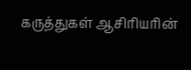கருத்துகள் ஆசிரியரின்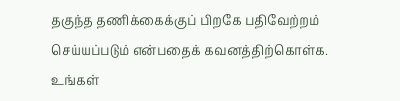தகுந்த தணிக்கைக்குப் பிறகே பதிவேற்றம் செய்யப்படும் என்பதைக் கவனத்திற்கொள்க. உங்கள்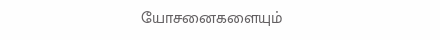யோசனைகளையும்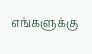எங்களுக்கு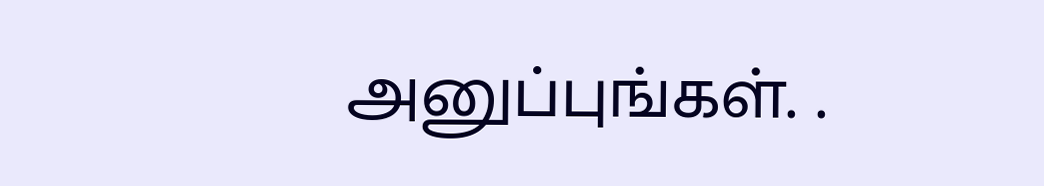அனுப்புங்கள். .